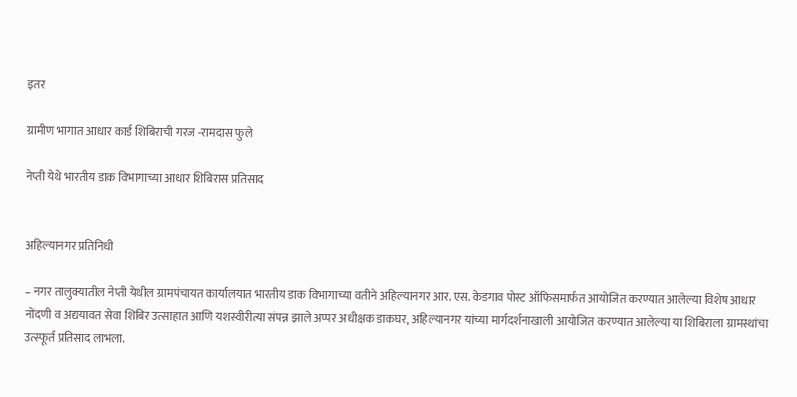इतर

ग्रामीण भागात आधार कार्ड शिबिराची गरज -रामदास फुले

नेप्ती येथे भारतीय डाक विभागाच्या आधार शिबिरास प्रतिसाद


अहिल्यानगर प्रतिनिधी

– नगर तालुक्यातील नेप्ती येथील ग्रामपंचायत कार्यालयात भारतीय डाक विभागाच्या वतीने अहिल्यानगर आर. एस. केडगाव पोस्ट ऑफिसमार्फत आयोजित करण्यात आलेल्या विशेष आधार नोंदणी व अद्ययावत सेवा शिबिर उत्साहात आणि यशस्वीरीत्या संपन्न झाले अप्पर अधीक्षक डाकघर, अहिल्यानगर यांच्या मार्गदर्शनाखाली आयोजित करण्यात आलेल्या या शिबिराला ग्रामस्थांचा उत्स्फूर्त प्रतिसाद लाभला.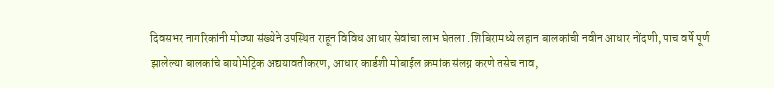दिवसभर नागरिकांनी मोठ्या संख्येने उपस्थित राहून विविध आधार सेवांचा लाभ घेतला .शिबिरामध्ये लहान बालकांची नवीन आधार नोंदणी, पाच वर्षे पूर्ण झालेल्या बालकांचे बायोमेट्रिक अद्ययावतीकरण, आधार कार्डशी मोबाईल क्रमांक संलग्न करणे तसेच नाव,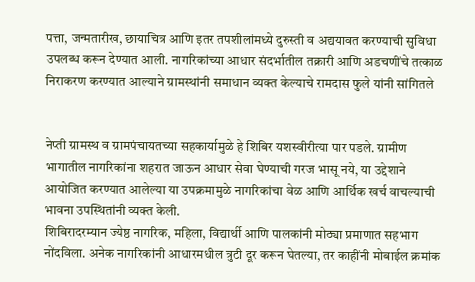पत्ता, जन्मतारीख, छायाचित्र आणि इतर तपशीलांमध्ये दुरुस्ती व अद्ययावत करण्याची सुविधा उपलब्ध करून देण्यात आली. नागरिकांच्या आधार संदर्भातील तक्रारी आणि अडचणींचे तत्काळ निराकरण करण्यात आल्याने ग्रामस्थांनी समाधान व्यक्त केल्याचे रामदास फुले यांनी सांगितले


नेप्ती ग्रामस्थ व ग्रामपंचायतच्या सहकार्यामुळे हे शिबिर यशस्वीरीत्या पार पडले. ग्रामीण भागातील नागरिकांना शहरात जाऊन आधार सेवा घेण्याची गरज भासू नये, या उद्देशाने आयोजित करण्यात आलेल्या या उपक्रमामुळे नागरिकांचा वेळ आणि आर्थिक खर्च वाचल्याची भावना उपस्थितांनी व्यक्त केली.
शिबिरादरम्यान ज्येष्ठ नागरिक, महिला, विद्यार्थी आणि पालकांनी मोठ्या प्रमाणात सहभाग नोंदविला. अनेक नागरिकांनी आधारमधील त्रुटी दूर करून घेतल्या, तर काहींनी मोबाईल क्रमांक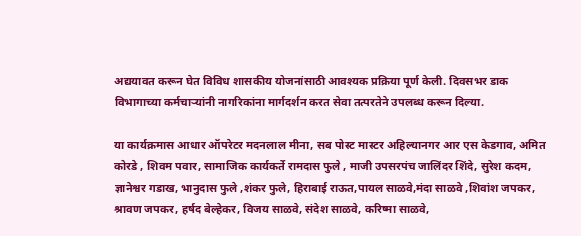अद्ययावत करून घेत विविध शासकीय योजनांसाठी आवश्यक प्रक्रिया पूर्ण केली. दिवसभर डाक विभागाच्या कर्मचाऱ्यांनी नागरिकांना मार्गदर्शन करत सेवा तत्परतेने उपलब्ध करून दिल्या.

या कार्यक्रमास आधार ऑपरेटर मदनलाल मीना, सब पोस्ट मास्टर अहिल्यानगर आर एस केडगाव, अमित कोरडे , शिवम पवार, सामाजिक कार्यकर्ते रामदास फुले , माजी उपसरपंच जालिंदर शिंदे, सुरेश कदम, ज्ञानेश्वर गडाख, भानुदास फुले ,शंकर फुले, हिराबाई राऊत,पायल साळवे,मंदा साळवे ,शिवांश जपकर, श्रावण जपकर, हर्षद बेल्हेकर, विजय साळवे, संदेश साळवे, करिष्मा साळवे,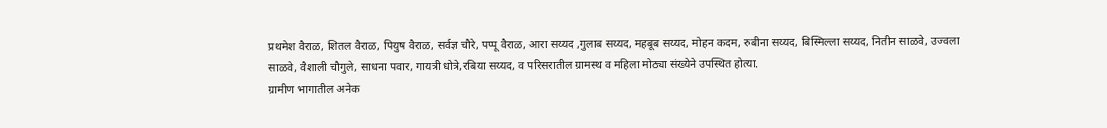प्रथमेश वैराळ, शितल वैराळ, पियुष वैराळ, सर्वज्ञ चौरे, पप्पू वैराळ, आरा सय्यद ,गुलाब सय्यद, महबूब सय्यद, मोहन कदम, रुबीना सय्यद, बिस्मिल्ला सय्यद, नितीन साळवे, उज्वला साळवे, वैशाली चौगुले, साधना पवार, गायत्री धोत्रे,रबिया सय्यद, व परिसरातील ग्रामस्थ व महिला मोठ्या संख्येने उपस्थित होत्या.
ग्रामीण भागातील अनेक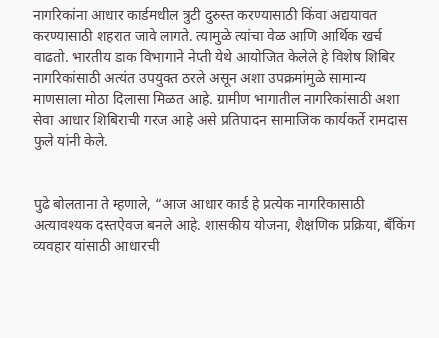नागरिकांना आधार कार्डमधील त्रुटी दुरुस्त करण्यासाठी किंवा अद्ययावत करण्यासाठी शहरात जावे लागते. त्यामुळे त्यांचा वेळ आणि आर्थिक खर्च वाढतो. भारतीय डाक विभागाने नेप्ती येथे आयोजित केलेले हे विशेष शिबिर नागरिकांसाठी अत्यंत उपयुक्त ठरले असून अशा उपक्रमांमुळे सामान्य माणसाला मोठा दिलासा मिळत आहे. ग्रामीण भागातील नागरिकांसाठी अशा सेवा आधार शिबिराची गरज आहे असे प्रतिपादन सामाजिक कार्यकर्ते रामदास फुले यांनी केले.


पुढे बोलताना ते म्हणाले, “आज आधार कार्ड हे प्रत्येक नागरिकासाठी अत्यावश्यक दस्तऐवज बनले आहे. शासकीय योजना, शैक्षणिक प्रक्रिया, बँकिंग व्यवहार यांसाठी आधारची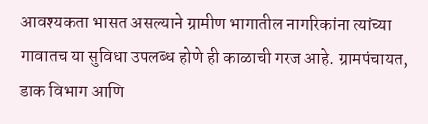आवश्यकता भासत असल्याने ग्रामीण भागातील नागरिकांना त्यांच्या गावातच या सुविधा उपलब्ध होणे ही काळाची गरज आहे. ग्रामपंचायत, डाक विभाग आणि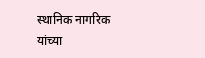स्थानिक नागरिक यांच्या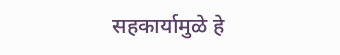सहकार्यामुळे हे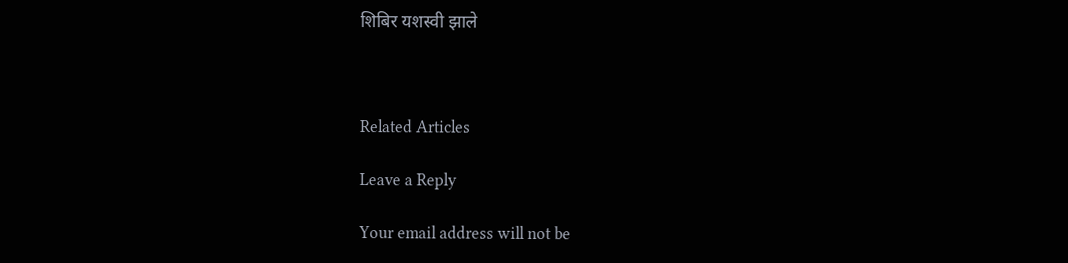शिबिर यशस्वी झाले



Related Articles

Leave a Reply

Your email address will not be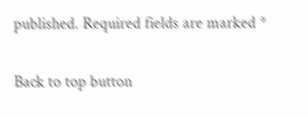published. Required fields are marked *

Back to top button